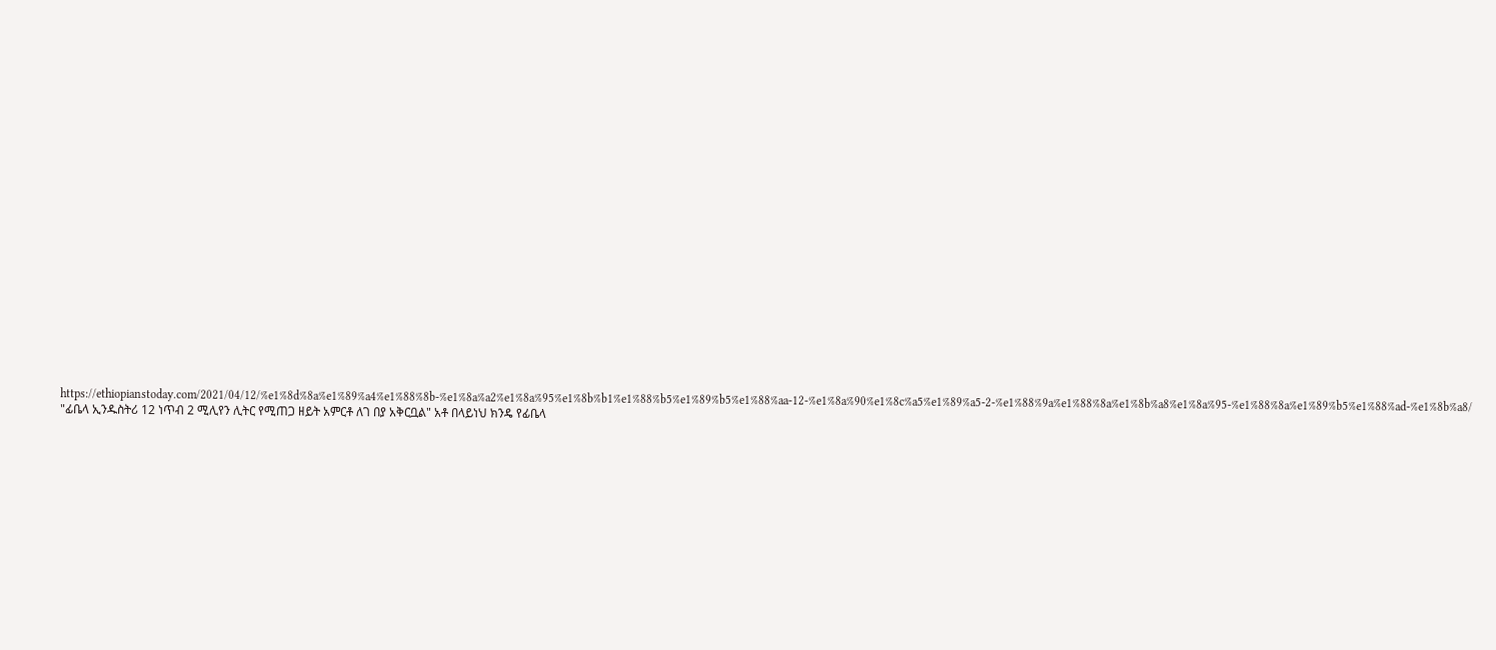https://ethiopianstoday.com/2021/04/12/%e1%8d%8a%e1%89%a4%e1%88%8b-%e1%8a%a2%e1%8a%95%e1%8b%b1%e1%88%b5%e1%89%b5%e1%88%aa-12-%e1%8a%90%e1%8c%a5%e1%89%a5-2-%e1%88%9a%e1%88%8a%e1%8b%a8%e1%8a%95-%e1%88%8a%e1%89%b5%e1%88%ad-%e1%8b%a8/
"ፊቤላ ኢንዱስትሪ 12 ነጥብ 2 ሚሊየን ሊትር የሚጠጋ ዘይት አምርቶ ለገ በያ አቅርቧል" አቶ በላይነህ ክንዴ የፊቤላ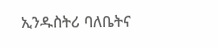ኢንዱስትሪ ባለቤትና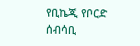የቢኬጂ የቦርድ ሰብሳቢ